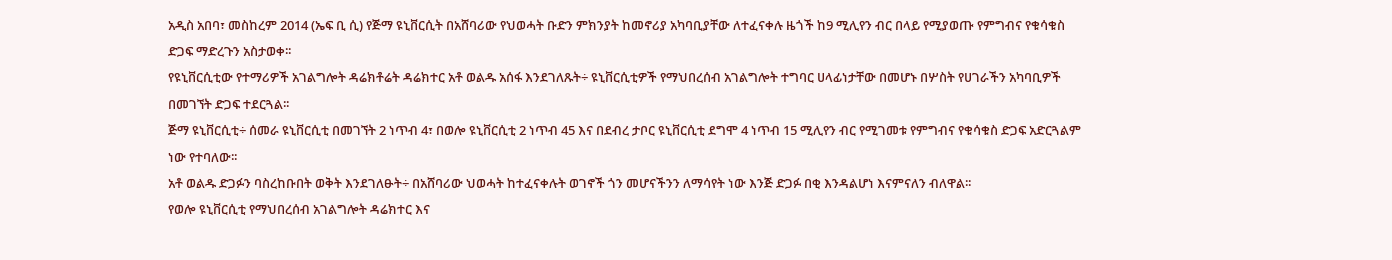አዲስ አበባ፣ መስከረም 2014 (ኤፍ ቢ ሲ) የጅማ ዩኒቨርሲት በአሸባሪው የህወሓት ቡድን ምክንያት ከመኖሪያ አካባቢያቸው ለተፈናቀሉ ዜጎች ከ9 ሚሊየን ብር በላይ የሚያወጡ የምግብና የቁሳቁስ ድጋፍ ማድረጉን አስታወቀ፡፡
የዩኒቨርሲቲው የተማሪዎች አገልግሎት ዳሬክቶሬት ዳሬክተር አቶ ወልዱ አሰፋ እንደገለጹት÷ ዩኒቨርሲቲዎች የማህበረሰብ አገልግሎት ተግባር ሀላፊነታቸው በመሆኑ በሦስት የሀገራችን አካባቢዎች በመገኘት ድጋፍ ተደርጓል፡፡
ጅማ ዩኒቨርሲቲ÷ ሰመራ ዩኒቨርሲቲ በመገኘት 2 ነጥብ 4፣ በወሎ ዩኒቨርሲቲ 2 ነጥብ 45 እና በደብረ ታቦር ዩኒቨርሲቲ ደግሞ 4 ነጥብ 15 ሚሊየን ብር የሚገመቱ የምግብና የቁሳቁስ ድጋፍ አድርጓልም ነው የተባለው፡፡
አቶ ወልዱ ድጋፉን ባስረከቡበት ወቅት እንደገለፁት÷ በአሸባሪው ህወሓት ከተፈናቀሉት ወገኖች ጎን መሆናችንን ለማሳየት ነው እንጅ ድጋፉ በቂ እንዳልሆነ እናምናለን ብለዋል፡፡
የወሎ ዩኒቨርሲቲ የማህበረሰብ አገልግሎት ዳሬክተር እና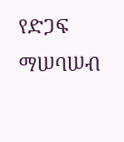የድጋፍ ማሠባሠብ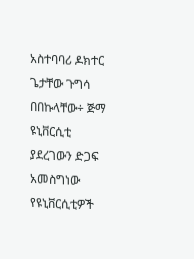አስተባባሪ ዶክተር ጌታቸው ጉግሳ በበኩላቸው÷ ጅማ ዩኒቨርሲቲ ያደረገውን ድጋፍ አመስግነው የዩኒቨርሲቲዎች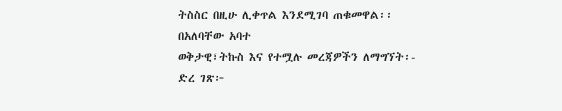ትስስር በዚሁ ሊቀጥል እንደሚገባ ጠቁመዋል፡፡
በአለባቸው አባተ
ወቅታዊ፣ትኩስ እና የተሟሉ መረጃዎችን ለማግኘት፡-
ድረ ገጽ፦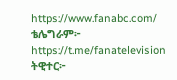https://www.fanabc.com/
ቴሌግራም፦ https://t.me/fanatelevision
ትዊተር፦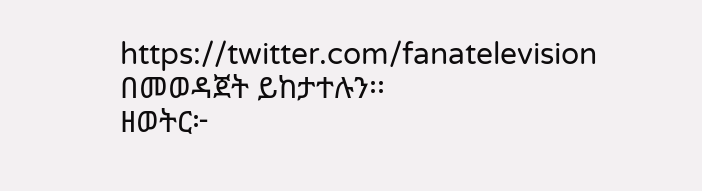https://twitter.com/fanatelevision በመወዳጀት ይከታተሉን፡፡
ዘወትር፦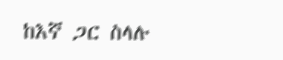ከእኛ ጋር ስላሉ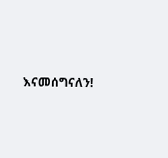እናመሰግናለን!